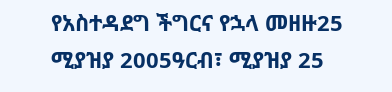የአስተዳደግ ችግርና የኋላ መዘዙ25 ሚያዝያ 2005ዓርብ፣ ሚያዝያ 25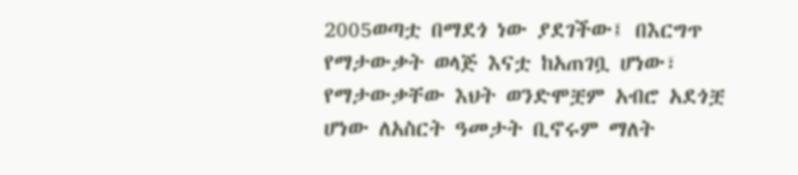2005ወጣቷ በማደጎ ነው ያደገችው፤ በእርግጥ የማታውቃት ወላጅ እናቷ ከአጠገቧ ሆነው፣ የማታውቃቸው እህት ወንድሞቿም አብሮ አደጎቿ ሆነው ለአስርት ዓመታት ቢኖሩም ማለት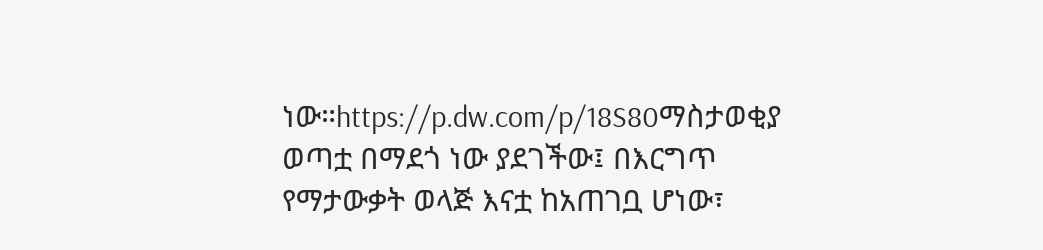ነው።https://p.dw.com/p/18S80ማስታወቂያ ወጣቷ በማደጎ ነው ያደገችው፤ በእርግጥ የማታውቃት ወላጅ እናቷ ከአጠገቧ ሆነው፣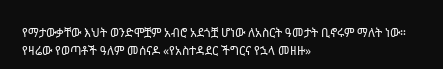የማታውቃቸው እህት ወንድሞቿም አብሮ አደጎቿ ሆነው ለአስርት ዓመታት ቢኖሩም ማለት ነው። የዛሬው የወጣቶች ዓለም መሰናዶ «የአስተዳደር ችግርና የኋላ መዘዙ»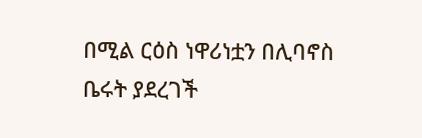በሚል ርዕስ ነዋሪነቷን በሊባኖስ ቤሩት ያደረገች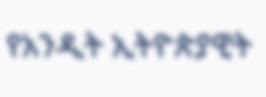የአንዲት ኢትዮጵያዊት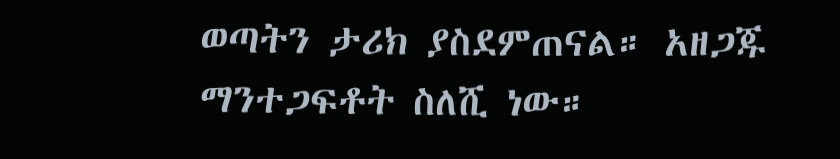ወጣትን ታሪክ ያስደምጠናል። አዘጋጁ ማንተጋፍቶት ስለሺ ነው።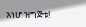እነሆ ዝግጅቱ!